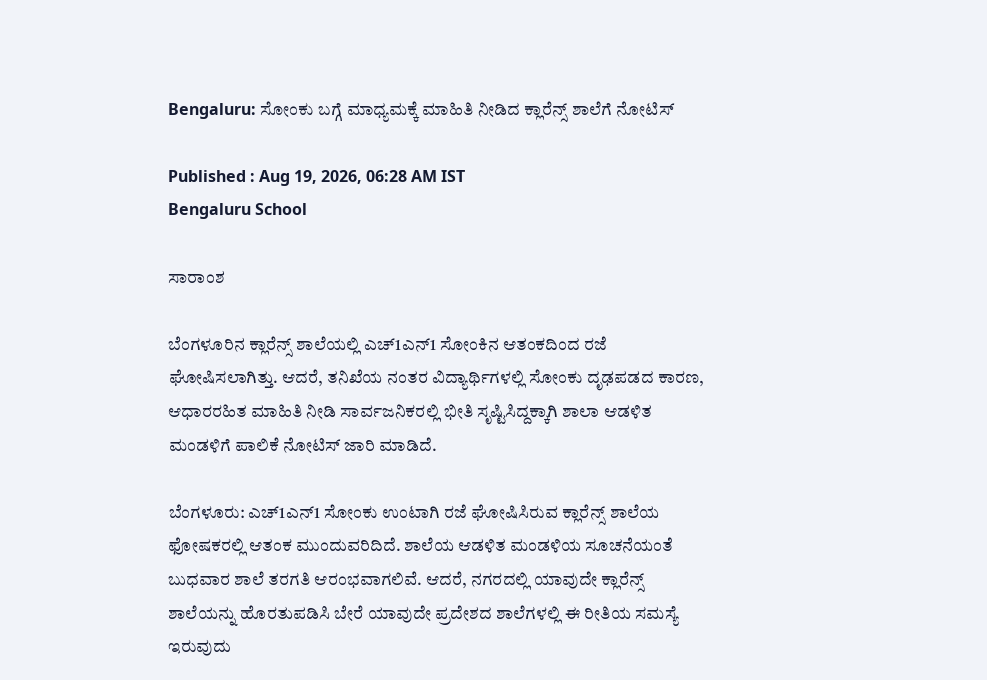Bengaluru: ಸೋಂಕು ಬಗ್ಗೆ ಮಾಧ್ಯಮಕ್ಕೆ ಮಾಹಿತಿ ನೀಡಿದ ಕ್ಲಾರೆನ್ಸ್ ಶಾಲೆಗೆ ನೋಟಿಸ್‌

Published : Aug 19, 2026, 06:28 AM IST
Bengaluru School

ಸಾರಾಂಶ

ಬೆಂಗಳೂರಿನ ಕ್ಲಾರೆನ್ಸ್ ಶಾಲೆಯಲ್ಲಿ ಎಚ್‌1ಎನ್‌1 ಸೋಂಕಿನ ಆತಂಕದಿಂದ ರಜೆ ಘೋಷಿಸಲಾಗಿತ್ತು. ಆದರೆ, ತನಿಖೆಯ ನಂತರ ವಿದ್ಯಾರ್ಥಿಗಳಲ್ಲಿ ಸೋಂಕು ದೃಢಪಡದ ಕಾರಣ, ಆಧಾರರಹಿತ ಮಾಹಿತಿ ನೀಡಿ ಸಾರ್ವಜನಿಕರಲ್ಲಿ ಭೀತಿ ಸೃಷ್ಟಿಸಿದ್ದಕ್ಕಾಗಿ ಶಾಲಾ ಆಡಳಿತ ಮಂಡಳಿಗೆ ಪಾಲಿಕೆ ನೋಟಿಸ್ ಜಾರಿ ಮಾಡಿದೆ.

ಬೆಂಗಳೂರು: ಎಚ್‌1ಎನ್‌1 ಸೋಂಕು ಉಂಟಾಗಿ ರಜೆ ಘೋಷಿಸಿರುವ ಕ್ಲಾರೆನ್ಸ್ ಶಾಲೆಯ ಫೋಷಕರಲ್ಲಿ ಆತಂಕ ಮುಂದುವರಿದಿದೆ. ಶಾಲೆಯ ಆಡಳಿತ ಮಂಡಳಿಯ ಸೂಚನೆಯಂತೆ ಬುಧವಾರ ಶಾಲೆ ತರಗತಿ ಆರಂಭವಾಗಲಿವೆ. ಆದರೆ, ನಗರದಲ್ಲಿ ಯಾವುದೇ ಕ್ಲಾರೆನ್ಸ್ ಶಾಲೆಯನ್ನು ಹೊರತುಪಡಿಸಿ ಬೇರೆ ಯಾವುದೇ ಪ್ರದೇಶದ ಶಾಲೆಗಳಲ್ಲಿ ಈ ರೀತಿಯ ಸಮಸ್ಯೆ ಇರುವುದು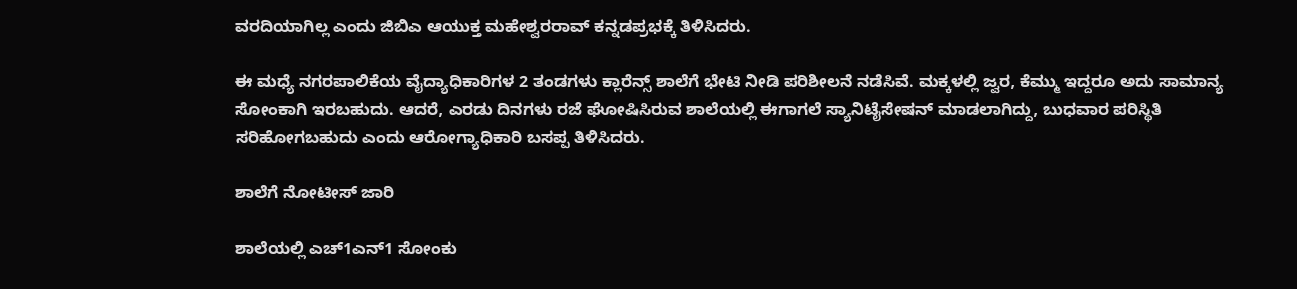ವರದಿಯಾಗಿಲ್ಲ ಎಂದು ಜಿಬಿಎ ಆಯುಕ್ತ ಮಹೇಶ್ವರರಾವ್ ಕನ್ನಡಪ್ರಭಕ್ಕೆ ತಿಳಿಸಿದರು.

ಈ ಮಧ್ಯೆ ನಗರಪಾಲಿಕೆಯ ವೈದ್ಯಾಧಿಕಾರಿಗಳ 2 ತಂಡಗಳು ಕ್ಲಾರೆನ್ಸ್ ಶಾಲೆಗೆ ಭೇಟಿ ನೀಡಿ ಪರಿಶೀಲನೆ ನಡೆಸಿವೆ. ಮಕ್ಕಳಲ್ಲಿ ಜ್ವರ, ಕೆಮ್ಮು ಇದ್ದರೂ ಅದು ಸಾಮಾನ್ಯ ಸೋಂಕಾಗಿ ಇರಬಹುದು. ಆದರೆ, ಎರಡು ದಿನಗಳು ರಜೆ ಘೋಷಿಸಿರುವ ಶಾಲೆಯಲ್ಲಿ ಈಗಾಗಲೆ ಸ್ಯಾನಿಟೈಸೇಷನ್ ಮಾಡಲಾಗಿದ್ದು, ಬುಧವಾರ ಪರಿಸ್ಥಿತಿ ಸರಿಹೋಗಬಹುದು ಎಂದು ಆರೋಗ್ಯಾಧಿಕಾರಿ ಬಸಪ್ಪ ತಿಳಿಸಿದರು.

ಶಾಲೆಗೆ ನೋಟೀಸ್ ಜಾರಿ

ಶಾಲೆಯಲ್ಲಿ ಎಚ್‌1ಎನ್‌1 ಸೋಂಕು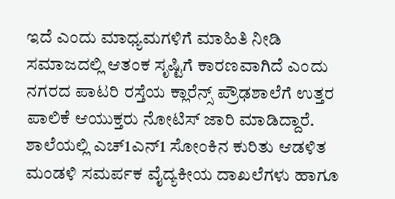ಇದೆ ಎಂದು ಮಾಧ್ಯಮಗಳಿಗೆ ಮಾಹಿತಿ ನೀಡಿ ಸಮಾಜದಲ್ಲಿ ಆತಂಕ ಸೃಷ್ಟಿಗೆ ಕಾರಣವಾಗಿದೆ ಎಂದು ನಗರದ ಪಾಟರಿ ರಸ್ತೆಯ ಕ್ಲಾರೆನ್ಸ್ ಪ್ರೌಢಶಾಲೆಗೆ ಉತ್ತರ ಪಾಲಿಕೆ ಆಯುಕ್ತರು ನೋಟಿಸ್ ಜಾರಿ ಮಾಡಿದ್ದಾರೆ. ಶಾಲೆಯಲ್ಲಿ ಎಚ್‌1ಎನ್‌1 ಸೋಂಕಿನ ಕುರಿತು ಆಡಳಿತ ಮಂಡಳಿ ಸಮರ್ಪಕ ವೈದ್ಯಕೀಯ ದಾಖಲೆಗಳು ಹಾಗೂ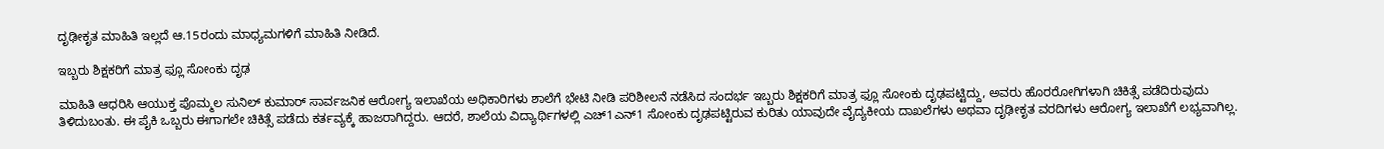ದೃಢೀಕೃತ ಮಾಹಿತಿ ಇಲ್ಲದೆ ಆ.15ರಂದು ಮಾಧ್ಯಮಗಳಿಗೆ ಮಾಹಿತಿ ನೀಡಿದೆ.

ಇಬ್ಬರು ಶಿಕ್ಷಕರಿಗೆ ಮಾತ್ರ ಫ್ಲೂ ಸೋಂಕು ದೃಢ

ಮಾಹಿತಿ ಆಧರಿಸಿ ಆಯುಕ್ತ ಪೊಮ್ಮಲ ಸುನಿಲ್ ಕುಮಾರ್ ಸಾರ್ವಜನಿಕ ಆರೋಗ್ಯ ಇಲಾಖೆಯ ಅಧಿಕಾರಿಗಳು ಶಾಲೆಗೆ ಭೇಟಿ ನೀಡಿ ಪರಿಶೀಲನೆ ನಡೆಸಿದ ಸಂದರ್ಭ ಇಬ್ಬರು ಶಿಕ್ಷಕರಿಗೆ ಮಾತ್ರ ಫ್ಲೂ ಸೋಂಕು ದೃಢಪಟ್ಟಿದ್ದು, ಅವರು ಹೊರರೋಗಿಗಳಾಗಿ ಚಿಕಿತ್ಸೆ ಪಡೆದಿರುವುದು ತಿಳಿದುಬಂತು. ಈ ಪೈಕಿ ಒಬ್ಬರು ಈಗಾಗಲೇ ಚಿಕಿತ್ಸೆ ಪಡೆದು ಕರ್ತವ್ಯಕ್ಕೆ ಹಾಜರಾಗಿದ್ದರು. ಆದರೆ, ಶಾಲೆಯ ವಿದ್ಯಾರ್ಥಿಗಳಲ್ಲಿ ಎಚ್‌1ಎನ್‌1 ಸೋಂಕು ದೃಢಪಟ್ಟಿರುವ ಕುರಿತು ಯಾವುದೇ ವೈದ್ಯಕೀಯ ದಾಖಲೆಗಳು ಅಥವಾ ದೃಢೀಕೃತ ವರದಿಗಳು ಆರೋಗ್ಯ ಇಲಾಖೆಗೆ ಲಭ್ಯವಾಗಿಲ್ಲ.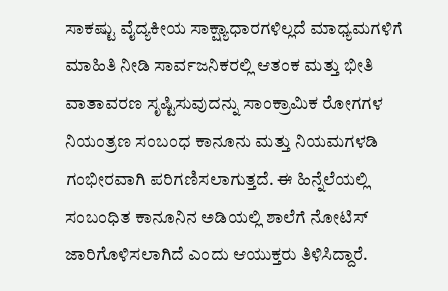ಸಾಕಷ್ಟು ವೈದ್ಯಕೀಯ ಸಾಕ್ಷ್ಯಾಧಾರಗಳಿಲ್ಲದೆ ಮಾಧ್ಯಮಗಳಿಗೆ ಮಾಹಿತಿ ನೀಡಿ ಸಾರ್ವಜನಿಕರಲ್ಲಿ ಆತಂಕ ಮತ್ತು ಭೀತಿ ವಾತಾವರಣ ಸೃಷ್ಟಿಸುವುದನ್ನು ಸಾಂಕ್ರಾಮಿಕ ರೋಗಗಳ ನಿಯಂತ್ರಣ ಸಂಬಂಧ ಕಾನೂನು ಮತ್ತು ನಿಯಮಗಳಡಿ ಗಂಭೀರವಾಗಿ ಪರಿಗಣಿಸಲಾಗುತ್ತದೆ. ಈ ಹಿನ್ನೆಲೆಯಲ್ಲಿ ಸಂಬಂಧಿತ ಕಾನೂನಿನ ಅಡಿಯಲ್ಲಿ ಶಾಲೆಗೆ ನೋಟಿಸ್ ಜಾರಿಗೊಳಿಸಲಾಗಿದೆ ಎಂದು ಆಯುಕ್ತರು ತಿಳಿಸಿದ್ದಾರೆ.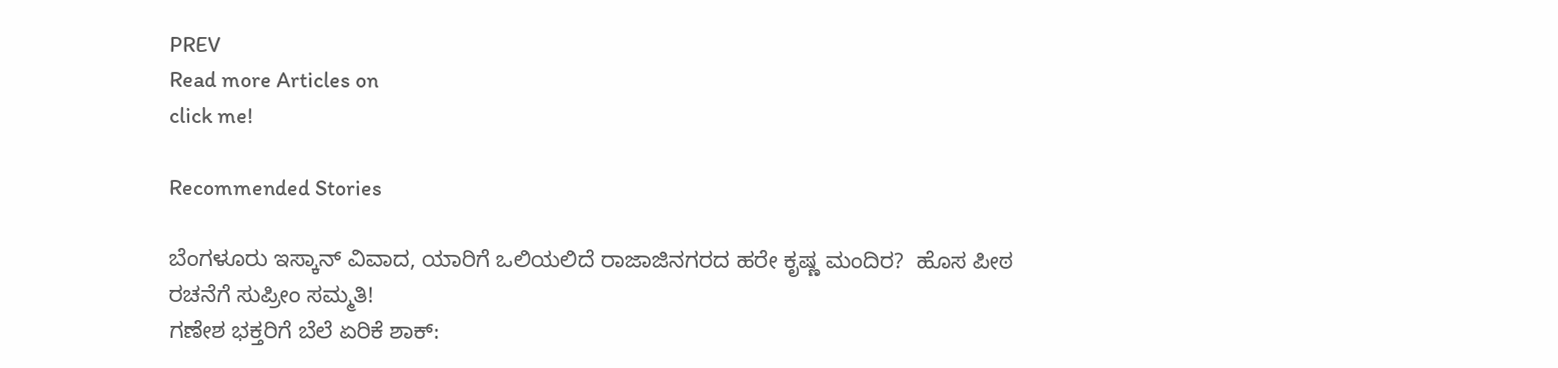PREV
Read more Articles on
click me!

Recommended Stories

ಬೆಂಗಳೂರು ಇಸ್ಕಾನ್ ವಿವಾದ, ಯಾರಿಗೆ ಒಲಿಯಲಿದೆ ರಾಜಾಜಿನಗರದ ಹರೇ ಕೃಷ್ಣ ಮಂದಿರ?  ಹೊಸ ಪೀಠ ರಚನೆಗೆ ಸುಪ್ರೀಂ ಸಮ್ಮತಿ!
ಗಣೇಶ ಭಕ್ತರಿಗೆ ಬೆಲೆ ಏರಿಕೆ ಶಾಕ್: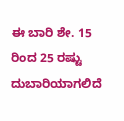ಈ ಬಾರಿ ಶೇ. 15 ರಿಂದ 25 ರಷ್ಟು ದುಬಾರಿಯಾಗಲಿದೆ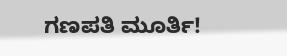ಗಣಪತಿ ಮೂರ್ತಿ!